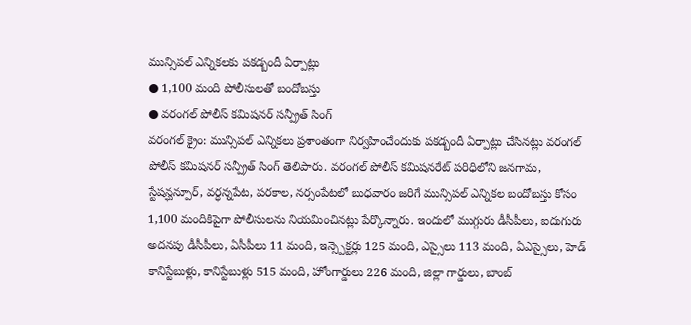మున్సిపల్ ఎన్నికలకు పకడ్బందీ ఏర్పాట్లు
● 1,100 మంది పోలీసులతో బందోబస్తు
● వరంగల్ పోలీస్ కమిషనర్ సన్ప్రీత్ సింగ్
వరంగల్ క్రైం: మున్సిపల్ ఎన్నికలు ప్రశాంతంగా నిర్వహించేందుకు పకడ్బందీ ఏర్పాట్లు చేసినట్లు వరంగల్ పోలీస్ కమిషనర్ సన్ప్రీత్ సింగ్ తెలిపారు. వరంగల్ పోలీస్ కమిషనరేట్ పరిధిలోని జనగామ, స్టేషన్ఘన్పూర్, వర్ధన్నపేట, పరకాల, నర్సంపేటలో బుధవారం జరిగే మున్సిపల్ ఎన్నికల బందోబస్తు కోసం 1,100 మందికిపైగా పోలీసులను నియమించినట్లు పేర్కొన్నారు. ఇందులో ముగ్గురు డీసీపీలు, ఐదుగురు అదనపు డీసీపీలు, ఏసీపీలు 11 మంది, ఇన్స్పెక్టర్లు 125 మంది, ఎస్సైలు 113 మంది, ఏఎస్సైలు, హెడ్ కానిస్టేబుళ్లు, కానిస్టేబుళ్లు 515 మంది, హోంగార్డులు 226 మంది, జిల్లా గార్డులు, బాంబ్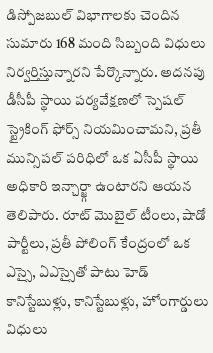డిస్పోజబుల్ విభాగాలకు చెందిన సుమారు 168 మంది సిబ్బంది విధులు నిర్వర్తిస్తున్నారని పేర్కొన్నారు. అదనపు డీసీపీ స్థాయి పర్యవేక్షణలో స్పెషల్ స్ట్రైకింగ్ ఫోర్స్ నియమించామని, ప్రతీ మున్సిపల్ పరిధిలో ఒక ఏసీపీ స్థాయి అధికారి ఇన్చార్జ్గా ఉంటారని ఆయన తెలిపారు. రూట్ మొబైల్ టీంలు, షాడో పార్టీలు, ప్రతీ పోలింగ్ కేంద్రంలో ఒక ఎస్సై, ఏఎస్సైతో పాటు హెడ్ కానిస్టేబుళ్లు, కానిస్టేబుళ్లు, హోంగార్డులు విధులు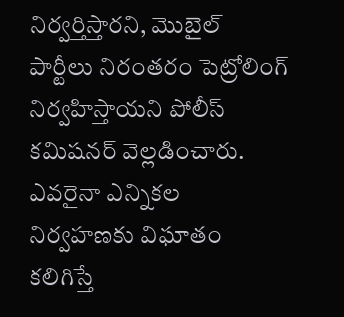నిర్వర్తిస్తారని, మొబైల్ పార్టీలు నిరంతరం పెట్రోలింగ్ నిర్వహిస్తాయని పోలీస్ కమిషనర్ వెల్లడించారు. ఎవరైనా ఎన్నికల నిర్వహణకు విఘాతం కలిగిస్తే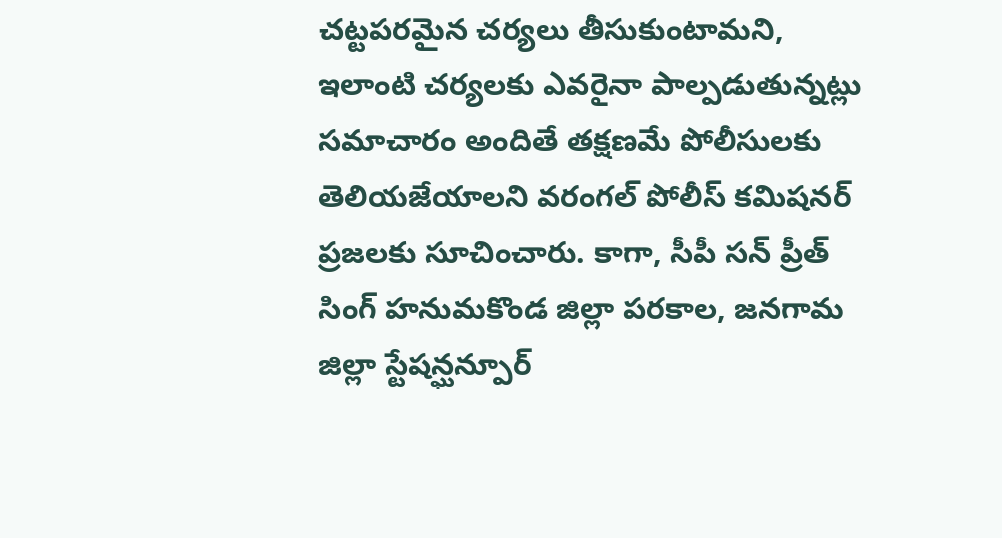చట్టపరమైన చర్యలు తీసుకుంటామని, ఇలాంటి చర్యలకు ఎవరైనా పాల్పడుతున్నట్లు సమాచారం అందితే తక్షణమే పోలీసులకు తెలియజేయాలని వరంగల్ పోలీస్ కమిషనర్ ప్రజలకు సూచించారు. కాగా, సీపీ సన్ ప్రీత్ సింగ్ హనుమకొండ జిల్లా పరకాల, జనగామ జిల్లా స్టేషన్ఘన్పూర్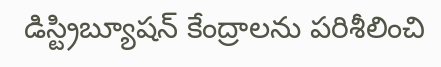డిస్ట్రిబ్యూషన్ కేంద్రాలను పరిశీలించి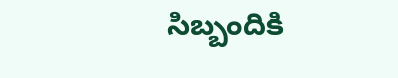సిబ్బందికి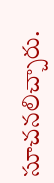సూచనలిచ్చారు.